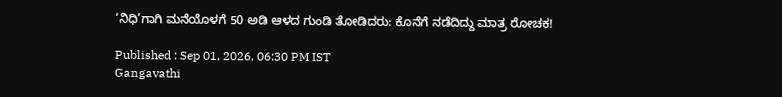‘ನಿಧಿ’ಗಾಗಿ ಮನೆಯೊಳಗೆ 50 ಅಡಿ ಆಳದ ಗುಂಡಿ ತೋಡಿದರು: ಕೊನೆಗೆ ನಡೆದಿದ್ದು ಮಾತ್ರ ರೋಚಕ!

Published : Sep 01, 2026, 06:30 PM IST
Gangavathi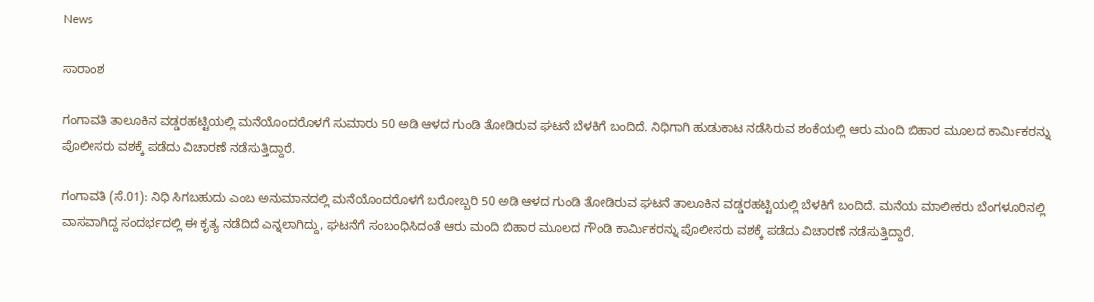News

ಸಾರಾಂಶ

ಗಂಗಾವತಿ ತಾಲೂಕಿನ ವಡ್ಡರಹಟ್ಟಿಯಲ್ಲಿ ಮನೆಯೊಂದರೊಳಗೆ ಸುಮಾರು 50 ಅಡಿ ಆಳದ ಗುಂಡಿ ತೋಡಿರುವ ಘಟನೆ ಬೆಳಕಿಗೆ ಬಂದಿದೆ. ನಿಧಿಗಾಗಿ ಹುಡುಕಾಟ ನಡೆಸಿರುವ ಶಂಕೆಯಲ್ಲಿ ಆರು ಮಂದಿ ಬಿಹಾರ ಮೂಲದ ಕಾರ್ಮಿಕರನ್ನು ಪೊಲೀಸರು ವಶಕ್ಕೆ ಪಡೆದು ವಿಚಾರಣೆ ನಡೆಸುತ್ತಿದ್ದಾರೆ.

ಗಂಗಾವತಿ (ಸೆ.01): ನಿಧಿ ಸಿಗಬಹುದು ಎಂಬ ಅನುಮಾನದಲ್ಲಿ ಮನೆಯೊಂದರೊಳಗೆ ಬರೋಬ್ಬರಿ 50 ಅಡಿ ಆಳದ ಗುಂಡಿ ತೋಡಿರುವ ಘಟನೆ ತಾಲೂಕಿನ ವಡ್ಡರಹಟ್ಟಿಯಲ್ಲಿ ಬೆಳಕಿಗೆ ಬಂದಿದೆ. ಮನೆಯ ಮಾಲೀಕರು ಬೆಂಗಳೂರಿನಲ್ಲಿ ವಾಸವಾಗಿದ್ದ ಸಂದರ್ಭದಲ್ಲಿ ಈ ಕೃತ್ಯ ನಡೆದಿದೆ ಎನ್ನಲಾಗಿದ್ದು, ಘಟನೆಗೆ ಸಂಬಂಧಿಸಿದಂತೆ ಆರು ಮಂದಿ ಬಿಹಾರ ಮೂಲದ ಗೌಂಡಿ ಕಾರ್ಮಿಕರನ್ನು ಪೊಲೀಸರು ವಶಕ್ಕೆ ಪಡೆದು ವಿಚಾರಣೆ ನಡೆಸುತ್ತಿದ್ದಾರೆ.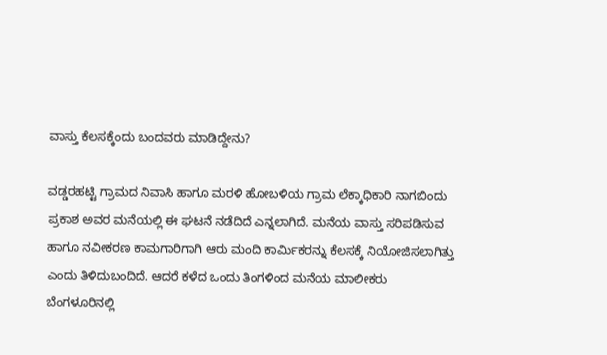ವಾಸ್ತು ಕೆಲಸಕ್ಕೆಂದು ಬಂದವರು ಮಾಡಿದ್ದೇನು?

ವಡ್ಡರಹಟ್ಟಿ ಗ್ರಾಮದ ನಿವಾಸಿ ಹಾಗೂ ಮರಳಿ ಹೋಬಳಿಯ ಗ್ರಾಮ ಲೆಕ್ಕಾಧಿಕಾರಿ ನಾಗಬಿಂದು ಪ್ರಕಾಶ ಅವರ ಮನೆಯಲ್ಲಿ ಈ ಘಟನೆ ನಡೆದಿದೆ ಎನ್ನಲಾಗಿದೆ. ಮನೆಯ ವಾಸ್ತು ಸರಿಪಡಿಸುವ ಹಾಗೂ ನವೀಕರಣ ಕಾಮಗಾರಿಗಾಗಿ ಆರು ಮಂದಿ ಕಾರ್ಮಿಕರನ್ನು ಕೆಲಸಕ್ಕೆ ನಿಯೋಜಿಸಲಾಗಿತ್ತು ಎಂದು ತಿಳಿದುಬಂದಿದೆ. ಆದರೆ ಕಳೆದ ಒಂದು ತಿಂಗಳಿಂದ ಮನೆಯ ಮಾಲೀಕರು ಬೆಂಗಳೂರಿನಲ್ಲಿ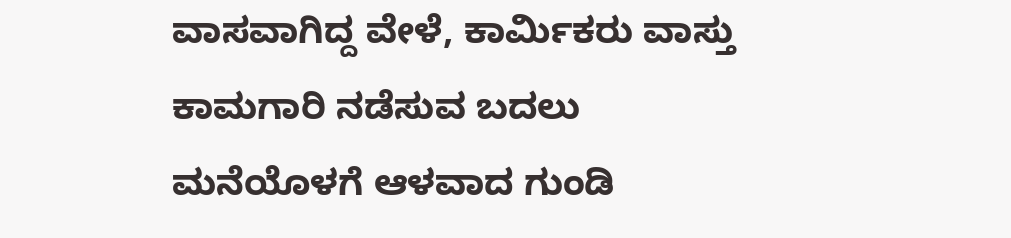ವಾಸವಾಗಿದ್ದ ವೇಳೆ, ಕಾರ್ಮಿಕರು ವಾಸ್ತು ಕಾಮಗಾರಿ ನಡೆಸುವ ಬದಲು ಮನೆಯೊಳಗೆ ಆಳವಾದ ಗುಂಡಿ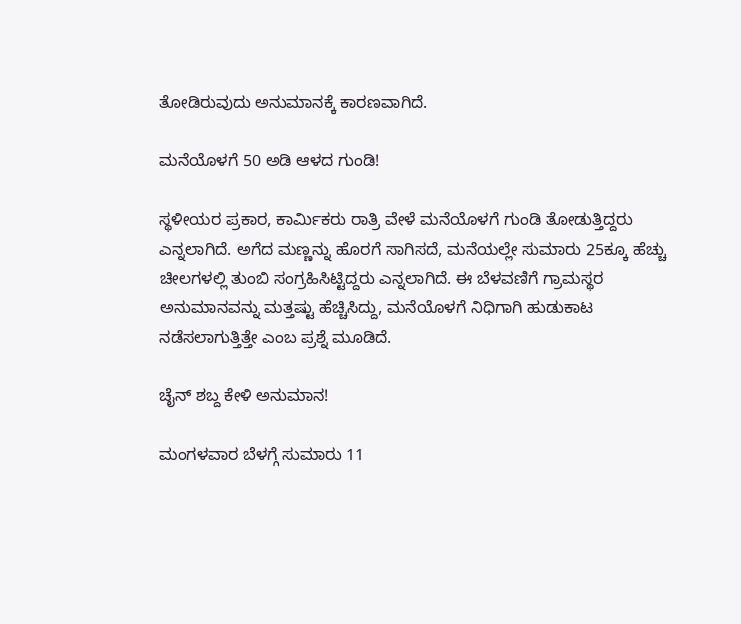ತೋಡಿರುವುದು ಅನುಮಾನಕ್ಕೆ ಕಾರಣವಾಗಿದೆ.

ಮನೆಯೊಳಗೆ 50 ಅಡಿ ಆಳದ ಗುಂಡಿ!

ಸ್ಥಳೀಯರ ಪ್ರಕಾರ, ಕಾರ್ಮಿಕರು ರಾತ್ರಿ ವೇಳೆ ಮನೆಯೊಳಗೆ ಗುಂಡಿ ತೋಡುತ್ತಿದ್ದರು ಎನ್ನಲಾಗಿದೆ. ಅಗೆದ ಮಣ್ಣನ್ನು ಹೊರಗೆ ಸಾಗಿಸದೆ, ಮನೆಯಲ್ಲೇ ಸುಮಾರು 25ಕ್ಕೂ ಹೆಚ್ಚು ಚೀಲಗಳಲ್ಲಿ ತುಂಬಿ ಸಂಗ್ರಹಿಸಿಟ್ಟಿದ್ದರು ಎನ್ನಲಾಗಿದೆ. ಈ ಬೆಳವಣಿಗೆ ಗ್ರಾಮಸ್ಥರ ಅನುಮಾನವನ್ನು ಮತ್ತಷ್ಟು ಹೆಚ್ಚಿಸಿದ್ದು, ಮನೆಯೊಳಗೆ ನಿಧಿಗಾಗಿ ಹುಡುಕಾಟ ನಡೆಸಲಾಗುತ್ತಿತ್ತೇ ಎಂಬ ಪ್ರಶ್ನೆ ಮೂಡಿದೆ.

ಚೈನ್ ಶಬ್ದ ಕೇಳಿ ಅನುಮಾನ!

ಮಂಗಳವಾರ ಬೆಳಗ್ಗೆ ಸುಮಾರು 11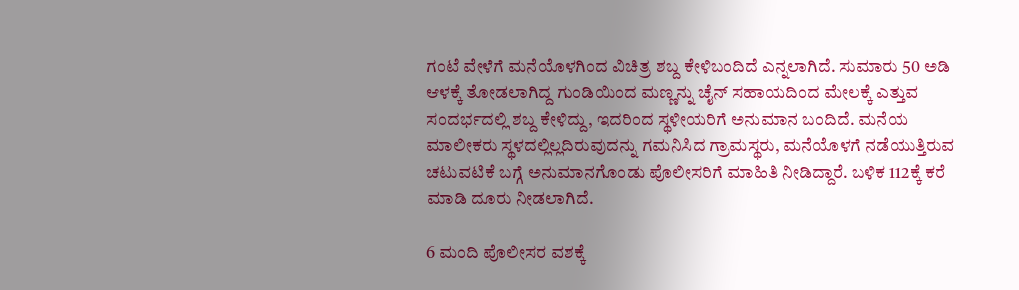ಗಂಟೆ ವೇಳೆಗೆ ಮನೆಯೊಳಗಿಂದ ವಿಚಿತ್ರ ಶಬ್ದ ಕೇಳಿಬಂದಿದೆ ಎನ್ನಲಾಗಿದೆ. ಸುಮಾರು 50 ಅಡಿ ಆಳಕ್ಕೆ ತೋಡಲಾಗಿದ್ದ ಗುಂಡಿಯಿಂದ ಮಣ್ಣನ್ನು ಚೈನ್ ಸಹಾಯದಿಂದ ಮೇಲಕ್ಕೆ ಎತ್ತುವ ಸಂದರ್ಭದಲ್ಲಿ ಶಬ್ದ ಕೇಳಿದ್ದು, ಇದರಿಂದ ಸ್ಥಳೀಯರಿಗೆ ಅನುಮಾನ ಬಂದಿದೆ. ಮನೆಯ ಮಾಲೀಕರು ಸ್ಥಳದಲ್ಲಿಲ್ಲದಿರುವುದನ್ನು ಗಮನಿಸಿದ ಗ್ರಾಮಸ್ಥರು, ಮನೆಯೊಳಗೆ ನಡೆಯುತ್ತಿರುವ ಚಟುವಟಿಕೆ ಬಗ್ಗೆ ಅನುಮಾನಗೊಂಡು ಪೊಲೀಸರಿಗೆ ಮಾಹಿತಿ ನೀಡಿದ್ದಾರೆ. ಬಳಿಕ 112ಕ್ಕೆ ಕರೆ ಮಾಡಿ ದೂರು ನೀಡಲಾಗಿದೆ.

6 ಮಂದಿ ಪೊಲೀಸರ ವಶಕ್ಕೆ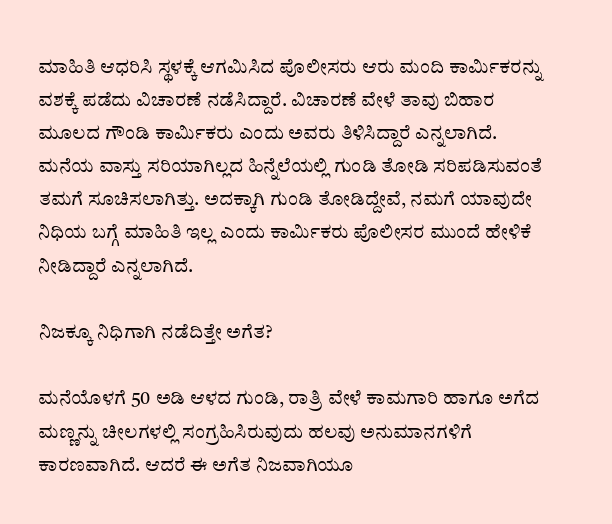ಮಾಹಿತಿ ಆಧರಿಸಿ ಸ್ಥಳಕ್ಕೆ ಆಗಮಿಸಿದ ಪೊಲೀಸರು ಆರು ಮಂದಿ ಕಾರ್ಮಿಕರನ್ನು ವಶಕ್ಕೆ ಪಡೆದು ವಿಚಾರಣೆ ನಡೆಸಿದ್ದಾರೆ. ವಿಚಾರಣೆ ವೇಳೆ ತಾವು ಬಿಹಾರ ಮೂಲದ ಗೌಂಡಿ ಕಾರ್ಮಿಕರು ಎಂದು ಅವರು ತಿಳಿಸಿದ್ದಾರೆ ಎನ್ನಲಾಗಿದೆ. ಮನೆಯ ವಾಸ್ತು ಸರಿಯಾಗಿಲ್ಲದ ಹಿನ್ನೆಲೆಯಲ್ಲಿ ಗುಂಡಿ ತೋಡಿ ಸರಿಪಡಿಸುವಂತೆ ತಮಗೆ ಸೂಚಿಸಲಾಗಿತ್ತು. ಅದಕ್ಕಾಗಿ ಗುಂಡಿ ತೋಡಿದ್ದೇವೆ, ನಮಗೆ ಯಾವುದೇ ನಿಧಿಯ ಬಗ್ಗೆ ಮಾಹಿತಿ ಇಲ್ಲ ಎಂದು ಕಾರ್ಮಿಕರು ಪೊಲೀಸರ ಮುಂದೆ ಹೇಳಿಕೆ ನೀಡಿದ್ದಾರೆ ಎನ್ನಲಾಗಿದೆ.

ನಿಜಕ್ಕೂ ನಿಧಿಗಾಗಿ ನಡೆದಿತ್ತೇ ಅಗೆತ?

ಮನೆಯೊಳಗೆ 50 ಅಡಿ ಆಳದ ಗುಂಡಿ, ರಾತ್ರಿ ವೇಳೆ ಕಾಮಗಾರಿ ಹಾಗೂ ಅಗೆದ ಮಣ್ಣನ್ನು ಚೀಲಗಳಲ್ಲಿ ಸಂಗ್ರಹಿಸಿರುವುದು ಹಲವು ಅನುಮಾನಗಳಿಗೆ ಕಾರಣವಾಗಿದೆ. ಆದರೆ ಈ ಅಗೆತ ನಿಜವಾಗಿಯೂ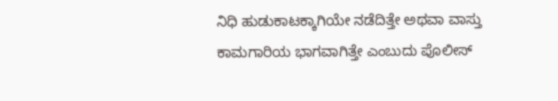ನಿಧಿ ಹುಡುಕಾಟಕ್ಕಾಗಿಯೇ ನಡೆದಿತ್ತೇ ಅಥವಾ ವಾಸ್ತು ಕಾಮಗಾರಿಯ ಭಾಗವಾಗಿತ್ತೇ ಎಂಬುದು ಪೊಲೀಸ್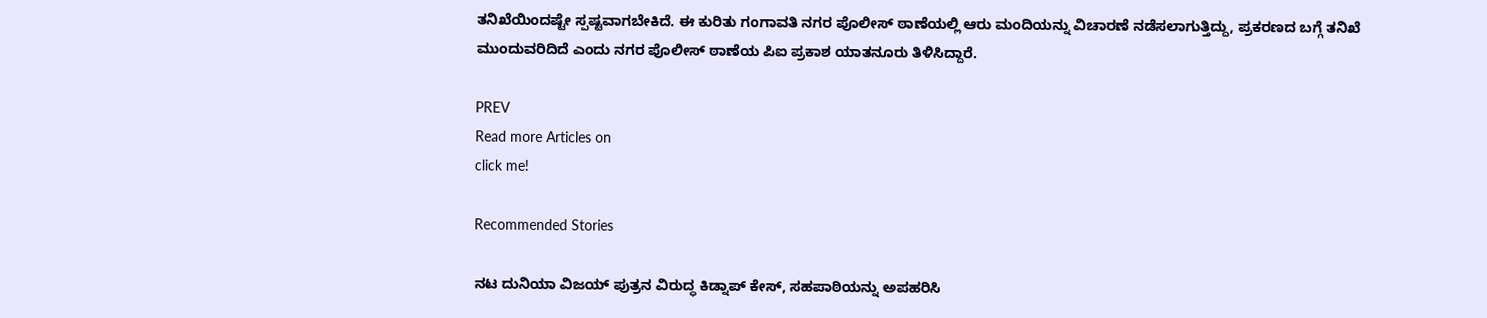ತನಿಖೆಯಿಂದಷ್ಟೇ ಸ್ಪಷ್ಟವಾಗಬೇಕಿದೆ. ಈ ಕುರಿತು ಗಂಗಾವತಿ ನಗರ ಪೊಲೀಸ್ ಠಾಣೆಯಲ್ಲಿ ಆರು ಮಂದಿಯನ್ನು ವಿಚಾರಣೆ ನಡೆಸಲಾಗುತ್ತಿದ್ದು, ಪ್ರಕರಣದ ಬಗ್ಗೆ ತನಿಖೆ ಮುಂದುವರಿದಿದೆ ಎಂದು ನಗರ ಪೊಲೀಸ್ ಠಾಣೆಯ ಪಿಐ ಪ್ರಕಾಶ ಯಾತನೂರು ತಿಳಿಸಿದ್ದಾರೆ.

PREV
Read more Articles on
click me!

Recommended Stories

ನಟ ದುನಿಯಾ ವಿಜಯ್ ಪುತ್ರನ ವಿರುದ್ಧ ಕಿಡ್ನಾಪ್ ಕೇಸ್, ಸಹಪಾಠಿಯನ್ನು ಅಪಹರಿಸಿ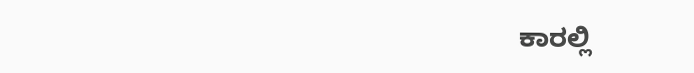ಕಾರಲ್ಲಿ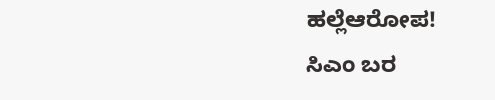ಹಲ್ಲೆಆರೋಪ!
ಸಿಎಂ ಬರ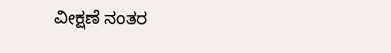ವೀಕ್ಷಣೆ ನಂತರ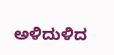ಅಳಿದುಳಿದ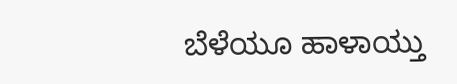ಬೆಳೆಯೂ ಹಾಳಾಯ್ತು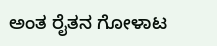ಅಂತ ರೈತನ ಗೋಳಾಟ